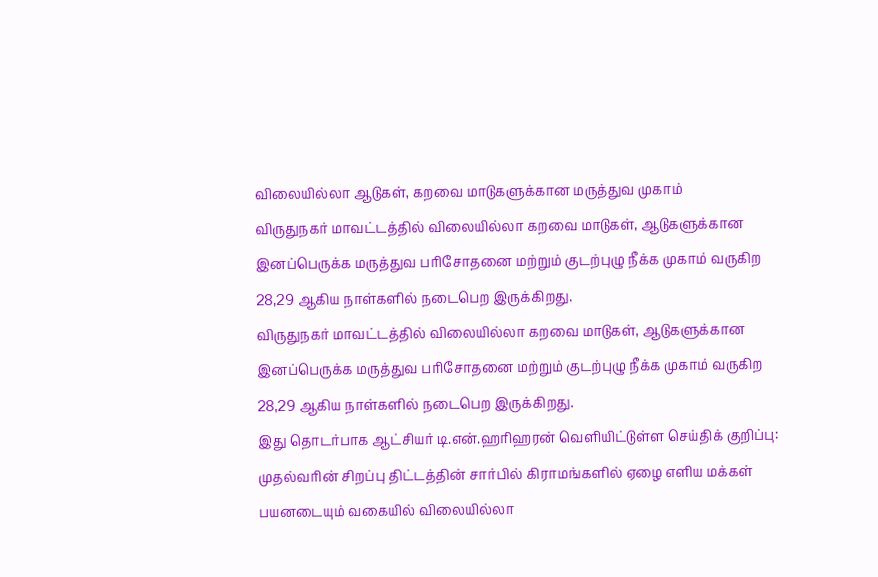விலையில்லா ஆடுகள், கறவை மாடுகளுக்கான மருத்துவ முகாம்
விருதுநகர் மாவட்டத்தில் விலையில்லா கறவை மாடுகள், ஆடுகளுக்கான இனப்பெருக்க மருத்துவ பரிசோதனை மற்றும் குடற்புழு நீக்க முகாம் வருகிற 28,29 ஆகிய நாள்களில் நடைபெற இருக்கிறது.
விருதுநகர் மாவட்டத்தில் விலையில்லா கறவை மாடுகள், ஆடுகளுக்கான இனப்பெருக்க மருத்துவ பரிசோதனை மற்றும் குடற்புழு நீக்க முகாம் வருகிற 28,29 ஆகிய நாள்களில் நடைபெற இருக்கிறது.
இது தொடர்பாக ஆட்சியர் டி.என்.ஹரிஹரன் வெளியிட்டுள்ள செய்திக் குறிப்பு: முதல்வரின் சிறப்பு திட்டத்தின் சார்பில் கிராமங்களில் ஏழை எளிய மக்கள் பயனடையும் வகையில் விலையில்லா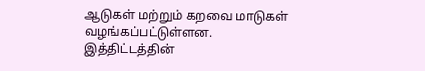ஆடுகள் மற்றும் கறவை மாடுகள் வழங்கப்பட்டுள்ளன.
இத்திட்டத்தின்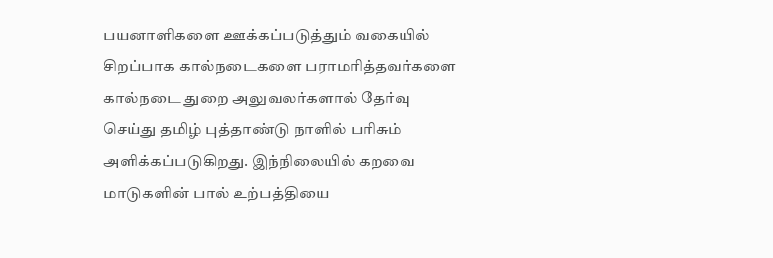பயனாளிகளை ஊக்கப்படுத்தும் வகையில் சிறப்பாக கால்நடைகளை பராமரித்தவர்களை கால்நடை துறை அலுவலர்களால் தேர்வு செய்து தமிழ் புத்தாண்டு நாளில் பரிசும் அளிக்கப்படுகிறது. இந்நிலையில் கறவை மாடுகளின் பால் உற்பத்தியை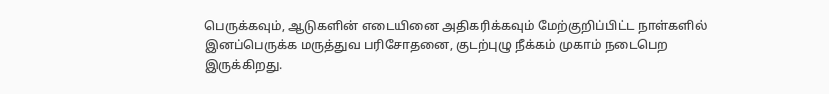பெருக்கவும், ஆடுகளின் எடையினை அதிகரிக்கவும் மேற்குறிப்பிட்ட நாள்களில் இனப்பெருக்க மருத்துவ பரிசோதனை, குடற்புழு நீக்கம் முகாம் நடைபெற இருக்கிறது.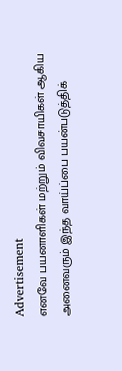Advertisement
எனவே பயனாளிகள் மற்றும் விவசாயிகள் ஆகிய அனைவரும் இந்த வாய்ப்பை பயன்படுத்திக்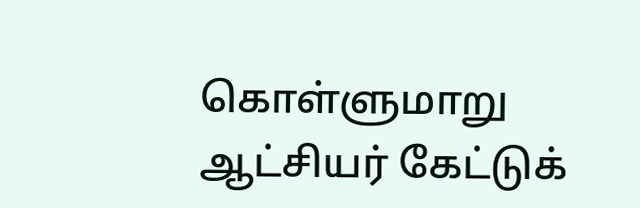கொள்ளுமாறு ஆட்சியர் கேட்டுக்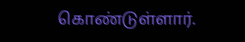கொண்டுள்ளார்.